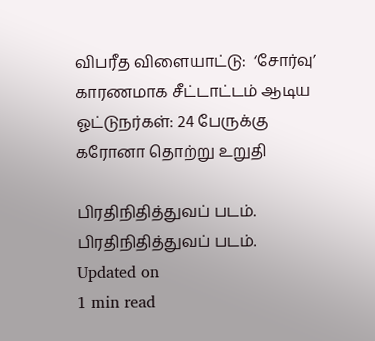விபரீத விளையாட்டு:  ‘சோர்வு’ காரணமாக சீட்டாட்டம் ஆடிய ஓட்டுநர்கள்: 24 பேருக்கு கரோனா தொற்று உறுதி

பிரதிநிதித்துவப் படம்.
பிரதிநிதித்துவப் படம்.
Updated on
1 min read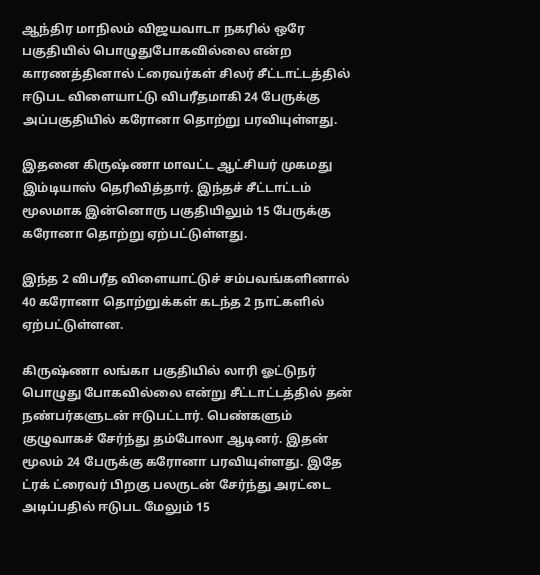ஆந்திர மாநிலம் விஜயவாடா நகரில் ஒரே பகுதியில் பொழுதுபோகவில்லை என்ற காரணத்தினால் ட்ரைவர்கள் சிலர் சீட்டாட்டத்தில் ஈடுபட விளையாட்டு விபரீதமாகி 24 பேருக்கு அப்பகுதியில் கரோனா தொற்று பரவியுள்ளது.

இதனை கிருஷ்ணா மாவட்ட ஆட்சியர் முகமது இம்டியாஸ் தெரிவித்தார். இந்தச் சீட்டாட்டம் மூலமாக இன்னொரு பகுதியிலும் 15 பேருக்கு கரோனா தொற்று ஏற்பட்டுள்ளது.

இந்த 2 விபரீத விளையாட்டுச் சம்பவங்களினால் 40 கரோனா தொற்றுக்கள் கடந்த 2 நாட்களில் ஏற்பட்டுள்ளன.

கிருஷ்ணா லங்கா பகுதியில் லாரி ஓட்டுநர் பொழுது போகவில்லை என்று சீட்டாட்டத்தில் தன் நண்பர்களுடன் ஈடுபட்டார். பெண்களும் குழுவாகச் சேர்ந்து தம்போலா ஆடினர். இதன் மூலம் 24 பேருக்கு கரோனா பரவியுள்ளது. இதே ட்ரக் ட்ரைவர் பிறகு பலருடன் சேர்ந்து அரட்டை அடிப்பதில் ஈடுபட மேலும் 15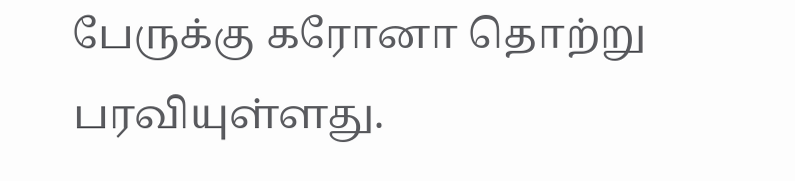பேருக்கு கரோனா தொற்று பரவியுள்ளது.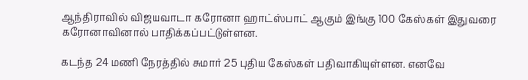ஆந்திராவில் விஜயவாடா கரோனா ஹாட்ஸ்பாட் ஆகும் இங்கு 100 கேஸ்கள் இதுவரை கரோனாவினால் பாதிக்கப்பட்டுள்ளன.

கடந்த 24 மணி நேரத்தில் சுமார் 25 புதிய கேஸ்கள் பதிவாகியுள்ளன. எனவே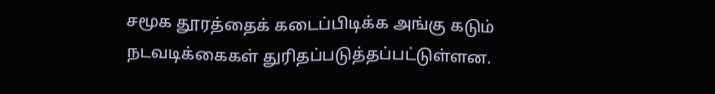சமூக தூரத்தைக் கடைப்பிடிக்க அங்கு கடும் நடவடிக்கைகள் துரிதப்படுத்தப்பட்டுள்ளன.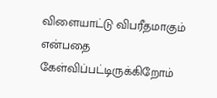விளையாட்டு விபரீதமாகும் என்பதை கேள்விப்பட்டிருக்கிறோம்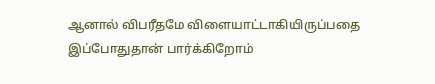ஆனால் விபரீதமே விளையாட்டாகியிருப்பதை இப்போதுதான் பார்க்கிறோம்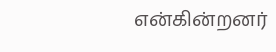என்கின்றனர்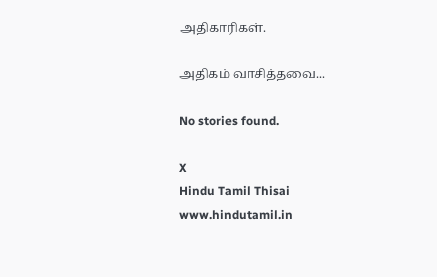அதிகாரிகள்.

அதிகம் வாசித்தவை...

No stories found.

X
Hindu Tamil Thisai
www.hindutamil.in